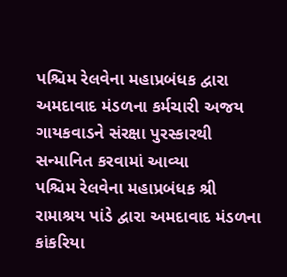પશ્ચિમ રેલવેના મહાપ્રબંધક દ્વારા અમદાવાદ મંડળના કર્મચારી અજય ગાયકવાડને સંરક્ષા પુરસ્કારથી સન્માનિત કરવામાં આવ્યા
પશ્ચિમ રેલવેના મહાપ્રબંધક શ્રી રામાશ્રય પાંડે દ્વારા અમદાવાદ મંડળના કાંકરિયા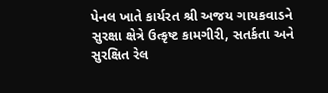પેનલ ખાતે કાર્યરત શ્રી અજય ગાયકવાડને સુરક્ષા ક્ષેત્રે ઉત્કૃષ્ટ કામગીરી, સતર્કતા અને સુરક્ષિત રેલ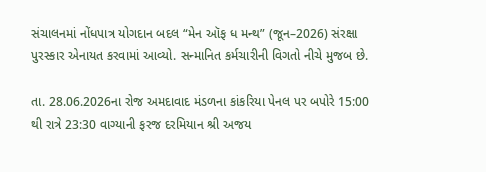સંચાલનમાં નોંધપાત્ર યોગદાન બદલ “મેન ઑફ ધ મન્થ” (જૂન–2026) સંરક્ષા પુરસ્કાર એનાયત કરવામાં આવ્યો. સન્માનિત કર્મચારીની વિગતો નીચે મુજબ છે.

તા. 28.06.2026ના રોજ અમદાવાદ મંડળના કાંકરિયા પેનલ પર બપોરે 15:00 થી રાત્રે 23:30 વાગ્યાની ફરજ દરમિયાન શ્રી અજય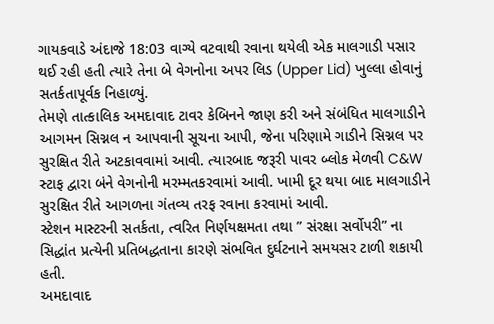ગાયકવાડે અંદાજે 18:03 વાગ્યે વટવાથી રવાના થયેલી એક માલગાડી પસાર થઈ રહી હતી ત્યારે તેના બે વેગનોના અપર લિડ (Upper Lid) ખુલ્લા હોવાનું સતર્કતાપૂર્વક નિહાળ્યું.
તેમણે તાત્કાલિક અમદાવાદ ટાવર કેબિનને જાણ કરી અને સંબંધિત માલગાડીને આગમન સિગ્નલ ન આપવાની સૂચના આપી, જેના પરિણામે ગાડીને સિગ્નલ પર સુરક્ષિત રીતે અટકાવવામાં આવી. ત્યારબાદ જરૂરી પાવર બ્લોક મેળવી C&W સ્ટાફ દ્વારા બંને વેગનોની મરમ્મતકરવામાં આવી. ખામી દૂર થયા બાદ માલગાડીને સુરક્ષિત રીતે આગળના ગંતવ્ય તરફ રવાના કરવામાં આવી.
સ્ટેશન માસ્ટરની સતર્કતા, ત્વરિત નિર્ણયક્ષમતા તથા ” સંરક્ષા સર્વોપરી” ના સિદ્ધાંત પ્રત્યેની પ્રતિબદ્ધતાના કારણે સંભવિત દુર્ઘટનાને સમયસર ટાળી શકાયી હતી.
અમદાવાદ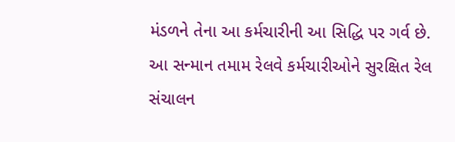મંડળને તેના આ કર્મચારીની આ સિદ્ધિ પર ગર્વ છે. આ સન્માન તમામ રેલવે કર્મચારીઓને સુરક્ષિત રેલ સંચાલન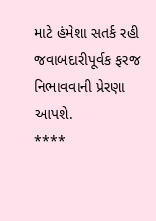માટે હંમેશા સતર્ક રહી જવાબદારીપૂર્વક ફરજ નિભાવવાની પ્રેરણા આપશે.
****